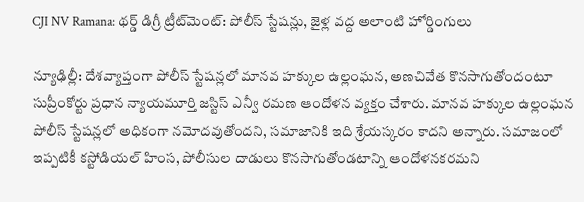CJI NV Ramana: థర్డ్ డిగ్రీ ట్రీట్‌మెంట్: పోలీస్ స్టేషన్లు, జైళ్ల వద్ద అలాంటి హోర్డింగులు

న్యూఢిల్లీ: దేశవ్యాప్తంగా పోలీస్ స్టేషన్లలో మానవ హక్కుల ఉల్లంఘన, అణచివేత కొనసాగుతోందంటూ సుప్రీంకోర్టు ప్రధాన న్యాయమూర్తి జస్టిస్ ఎన్వీ రమణ ఆందోళన వ్యక్తం చేశారు. మానవ హక్కుల ఉల్లంఘన పోలీస్ స్టేషన్లలో అధికంగా నమోదవుతోందని, సమాజానికి ఇది శ్రేయస్కరం కాదని అన్నారు. సమాజంలో ఇప్పటికీ కస్టోడియల్ హింస, పోలీసుల దాడులు కొనసాగుతోండటాన్ని ఆందోళనకరమని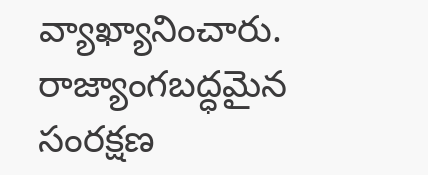వ్యాఖ్యానించారు. రాజ్యాంగబద్ధమైన సంరక్షణ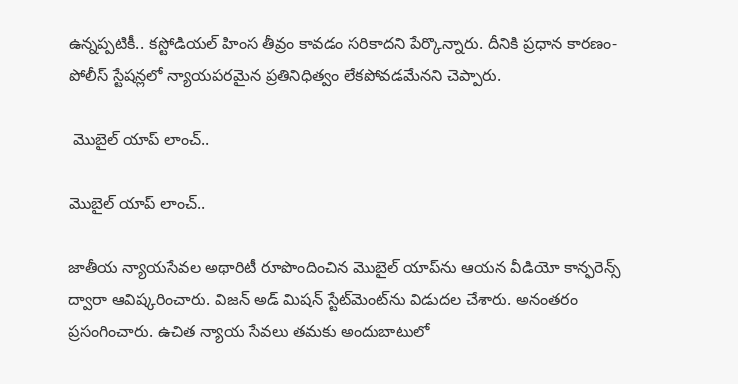ఉన్నప్పటికీ.. కస్టోడియల్ హింస తీవ్రం కావడం సరికాదని పేర్కొన్నారు. దీనికి ప్రధాన కారణం- పోలీస్ స్టేషన్లలో న్యాయపరమైన ప్రతినిధిత్వం లేకపోవడమేనని చెప్పారు.

 మొబైల్ యాప్ లాంచ్..

మొబైల్ యాప్ లాంచ్..

జాతీయ న్యాయసేవల అథారిటీ రూపొందించిన మొబైల్ యాప్‌ను ఆయన వీడియో కాన్ఫరెన్స్ ద్వారా ఆవిష్కరించారు. విజన్ అడ్ మిషన్ స్టేట్‌మెంట్‌ను విడుదల చేశారు. అనంతరం ప్రసంగించారు. ఉచిత న్యాయ సేవలు తమకు అందుబాటులో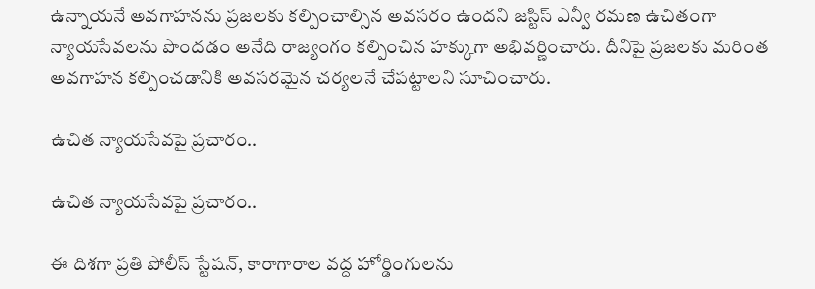ఉన్నాయనే అవగాహనను ప్రజలకు కల్పించాల్సిన అవసరం ఉందని జస్టిస్ ఎన్వీ రమణ ఉచితంగా న్యాయసేవలను పొందడం అనేది రాజ్యంగం కల్పించిన హక్కుగా అభివర్ణించారు. దీనిపై ప్రజలకు మరింత అవగాహన కల్పించడానికి అవసరమైన చర్యలనే చేపట్టాలని సూచించారు.

ఉచిత న్యాయసేవపై ప్రచారం..

ఉచిత న్యాయసేవపై ప్రచారం..

ఈ దిశగా ప్రతి పోలీస్ స్టేషన్, కారాగారాల వద్ద హోర్డింగులను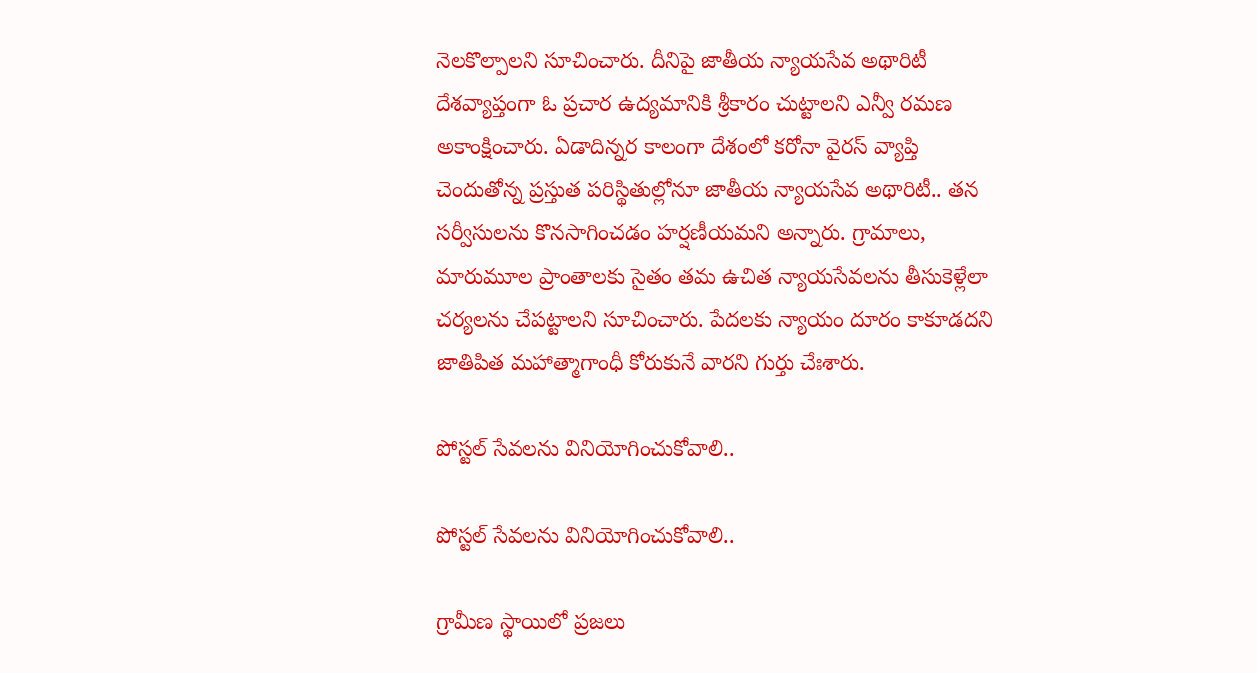నెలకొల్పాలని సూచించారు. దీనిపై జాతీయ న్యాయసేవ అథారిటీ దేశవ్యాప్తంగా ఓ ప్రచార ఉద్యమానికి శ్రీకారం చుట్టాలని ఎన్వీ రమణ అకాంక్షించారు. ఏడాదిన్నర కాలంగా దేశంలో కరోనా వైరస్ వ్యాప్తి చెందుతోన్న ప్రస్తుత పరిస్థితుల్లోనూ జాతీయ న్యాయసేవ అథారిటీ.. తన సర్వీసులను కొనసాగించడం హర్షణీయమని అన్నారు. గ్రామాలు, మారుమూల ప్రాంతాలకు సైతం తమ ఉచిత న్యాయసేవలను తీసుకెళ్లేలా చర్యలను చేపట్టాలని సూచించారు. పేదలకు న్యాయం దూరం కాకూడదని జాతిపిత మహాత్మాగాంధీ కోరుకునే వారని గుర్తు చేఃశారు.

పోస్టల్ సేవలను వినియోగించుకోవాలి..

పోస్టల్ సేవలను వినియోగించుకోవాలి..

గ్రామీణ స్థాయిలో ప్రజలు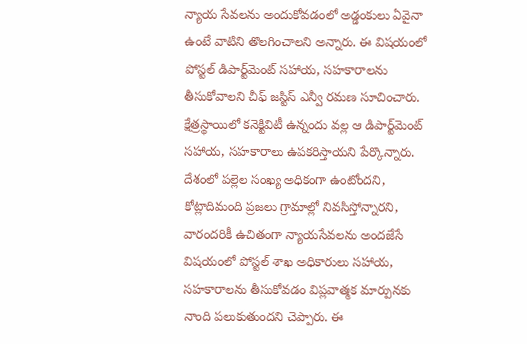న్యాయ సేవలను అందుకోవడంలో అడ్డంకులు ఏవైనా ఉంటే వాటిని తొలగించాలని అన్నారు. ఈ విషయంలో పోస్టల్ డిపార్ట్‌మెంట్ సహాయ, సహకారాలను తీసుకోవాలని చీఫ్ జస్టిస్ ఎన్వీ రమణ సూచించారు. క్షేత్రస్థాయిలో కనెక్టివిటీ ఉన్నందు వల్ల ఆ డిపార్ట్‌మెంట్ సహాయ, సహకారాలు ఉపకరిస్తాయని పేర్కొన్నారు. దేశంలో పల్లెల సంఖ్య అధికంగా ఉంటోందని, కోట్లాదిమంది ప్రజలు గ్రామాల్లో నివసిస్తోన్నారని, వారందరికీ ఉచితంగా న్యాయసేవలను అందజేసే విషయంలో పోస్టల్ శాఖ అధికారులు సహాయ, సహకారాలను తీసుకోవడం విప్లవాత్మక మార్పునకు నాంది పలుకుతుందని చెప్పారు. ఈ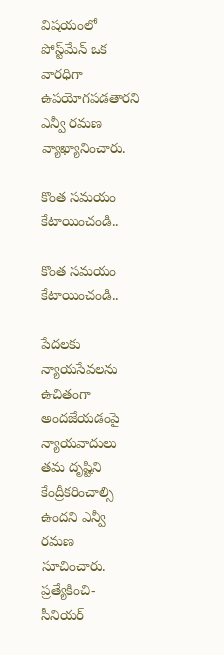విషయంలో పోస్ట్‌మేన్ ఒక వారధిగా ఉపయోగపడతారని ఎన్వీ రమణ వ్యాఖ్యానించారు.

కొంత సమయం కేటాయించండి..

కొంత సమయం కేటాయించండి..

పేదలకు న్యాయసేవలను ఉచితంగా అందజేయడంపై న్యాయవాదులు తమ దృష్టిని కేంద్రీకరించాల్సి ఉందని ఎన్వీ రమణ సూచించారు. ప్రత్యేకించి- సీనియర్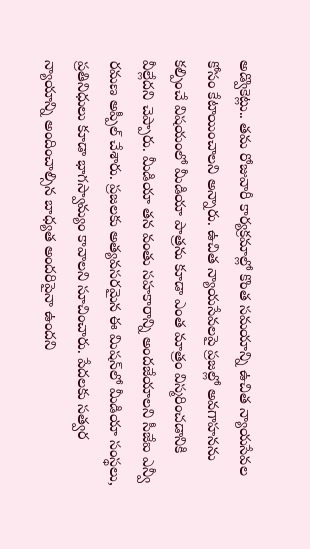అడ్వొకెట్లు.. తమ రోజువారీ కార్యక్రమాల్లో కొంత సమయాన్ని ఉచిత న్యాయసేవల కోసం కేటాయించాలని అన్నారు. ఉచిత న్యాయసేవలపై ప్రజల్లో అవగాహనను కల్పించే విషయంలో మీడియా పాత్రను కూడా ఎంత మాత్రం విస్మరించడానికి వీల్లేదని చెప్పారు. మీడియా తన వంతు సహకారాన్ని అందజేయాలని సీజేఐ ఎన్వీ రమణ అప్పీల్ చేశారు. ప్రజలకు అత్యవసరమైన ఈ మిషన్‌లో మీడియా సంస్థలు, ప్రతినిధులు కూడా భాగస్వామ్యం కావాలని సూచించారు. పేదలకు సత్వర న్యాయాన్ని అందించాల్సిన బాధ్యత అందరిపైనా ఉందని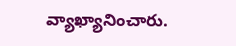వ్యాఖ్యానించారు.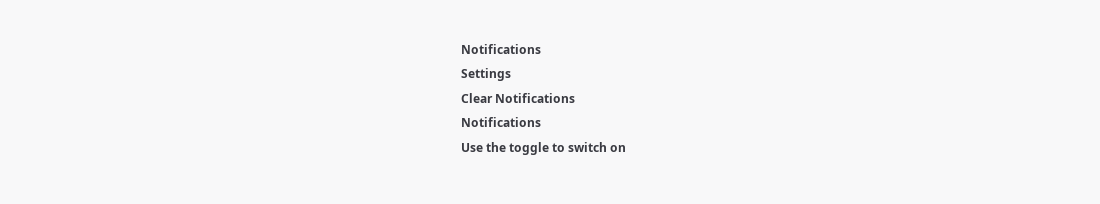Notifications
Settings
Clear Notifications
Notifications
Use the toggle to switch on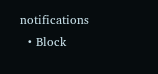notifications
  • Block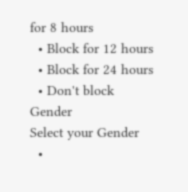for 8 hours
  • Block for 12 hours
  • Block for 24 hours
  • Don't block
Gender
Select your Gender
  •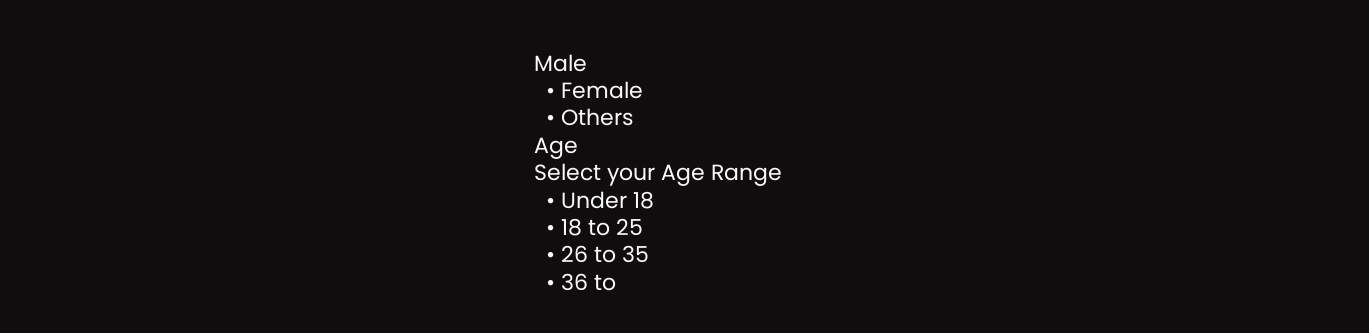Male
  • Female
  • Others
Age
Select your Age Range
  • Under 18
  • 18 to 25
  • 26 to 35
  • 36 to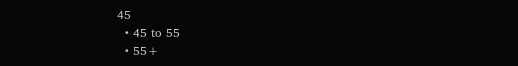45
  • 45 to 55
  • 55+